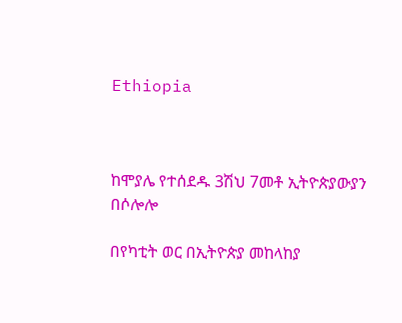Ethiopia



ከሞያሌ የተሰደዱ 3ሽህ 7መቶ ኢትዮጵያውያን በሶሎሎ

በየካቲት ወር በኢትዮጵያ መከላከያ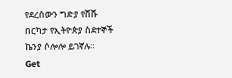የደረሰውን ግድያ የሸሹ በርካታ የኢትዮጵያ ስደተኞች ኬንያ ሶሎሎ ይገኛሉ።
Get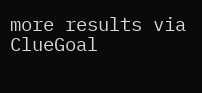more results via ClueGoal